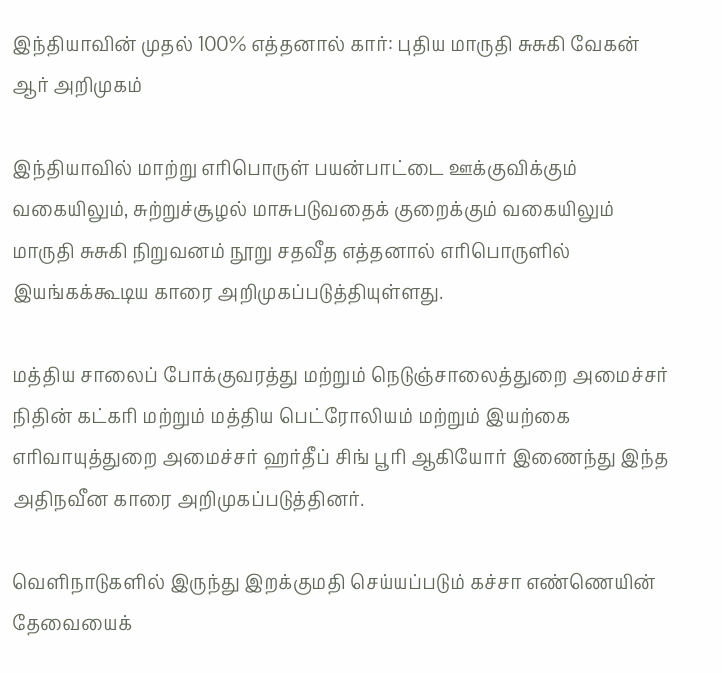இந்தியாவின் முதல் 100% எத்தனால் கார்: புதிய மாருதி சுசுகி வேகன் ஆர் அறிமுகம்

இந்தியாவில் மாற்று எரிபொருள் பயன்பாட்டை ஊக்குவிக்கும் வகையிலும், சுற்றுச்சூழல் மாசுபடுவதைக் குறைக்கும் வகையிலும் மாருதி சுசுகி நிறுவனம் நூறு சதவீத எத்தனால் எரிபொருளில் இயங்கக்கூடிய காரை அறிமுகப்படுத்தியுள்ளது.

மத்திய சாலைப் போக்குவரத்து மற்றும் நெடுஞ்சாலைத்துறை அமைச்சர் நிதின் கட்கரி மற்றும் மத்திய பெட்ரோலியம் மற்றும் இயற்கை எரிவாயுத்துறை அமைச்சர் ஹர்தீப் சிங் பூரி ஆகியோர் இணைந்து இந்த அதிநவீன காரை அறிமுகப்படுத்தினர்.

வெளிநாடுகளில் இருந்து இறக்குமதி செய்யப்படும் கச்சா எண்ணெயின் தேவையைக்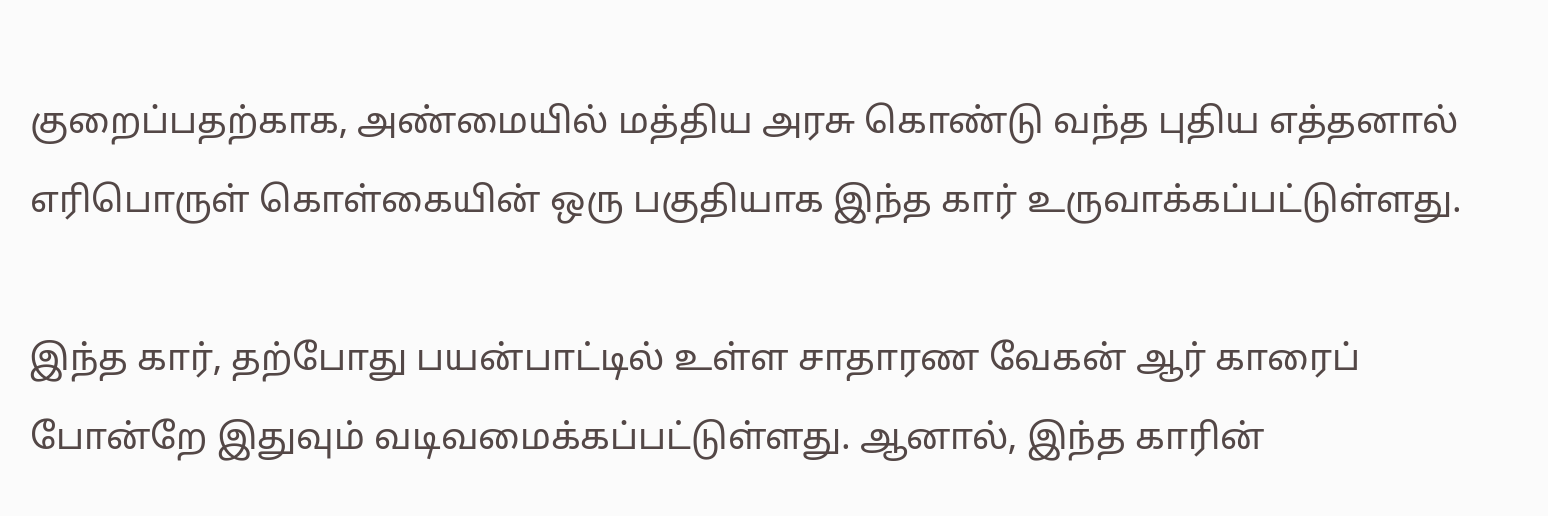குறைப்பதற்காக, அண்மையில் மத்திய அரசு கொண்டு வந்த புதிய எத்தனால் எரிபொருள் கொள்கையின் ஒரு பகுதியாக இந்த கார் உருவாக்கப்பட்டுள்ளது.

இந்த கார், தற்போது பயன்பாட்டில் உள்ள சாதாரண வேகன் ஆர் காரைப் போன்றே இதுவும் வடிவமைக்கப்பட்டுள்ளது. ஆனால், இந்த காரின்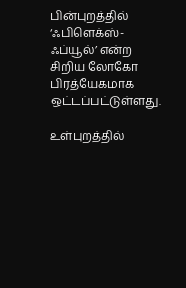பின்புறத்தில் ‘ஃபிளெக்ஸ்-ஃப்யூல்’ என்ற சிறிய லோகோ பிரத்யேகமாக ஒட்டப்பட்டுள்ளது.

உள்புறத்தில்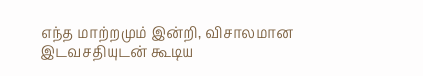எந்த மாற்றமும் இன்றி, விசாலமான இடவசதியுடன் கூடிய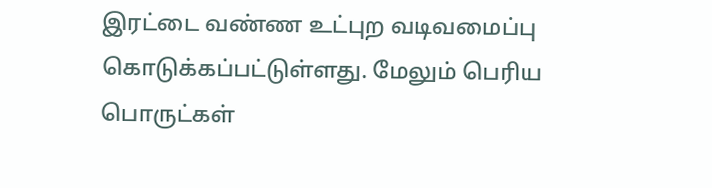இரட்டை வண்ண உட்புற வடிவமைப்பு கொடுக்கப்பட்டுள்ளது. மேலும் பெரிய பொருட்கள்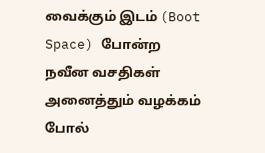வைக்கும் இடம் (Boot Space) போன்ற நவீன வசதிகள் அனைத்தும் வழக்கம் போல்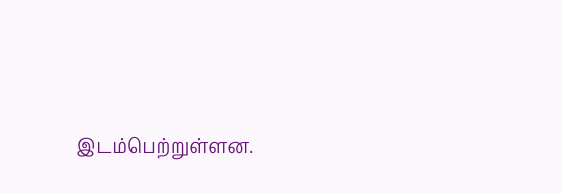இடம்பெற்றுள்ளன.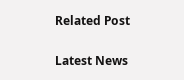Related Post

Latest News